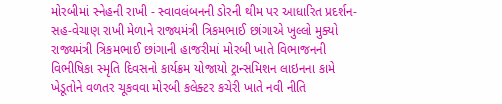મોરબીમાં સ્નેહની રાખી - સ્વાવલંબનની ડોરની થીમ પર આધારિત પ્રદર્શન-સહ-વેચાણ રાખી મેળાને રાજ્યમંત્રી ત્રિકમભાઈ છાંગાએ ખુલ્લો મુક્યો રાજ્યમંત્રી ત્રિકમભાઈ છાંગાની હાજરીમાં મોરબી ખાતે વિભાજનની વિભીષિકા સ્મૃતિ દિવસનો કાર્યક્રમ યોજાયો ટ્રાન્સમિશન લાઇનના કામે ખેડૂતોને વળતર ચૂકવવા મોરબી કલેક્ટર કચેરી ખાતે નવી નીતિ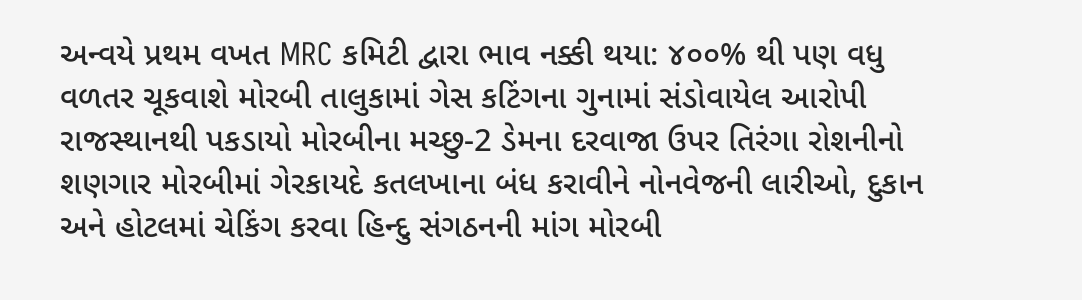અન્વયે પ્રથમ વખત MRC કમિટી દ્વારા ભાવ નક્કી થયા: ૪૦૦% થી પણ વધુ વળતર ચૂકવાશે મોરબી તાલુકામાં ગેસ કટિંગના ગુનામાં સંડોવાયેલ આરોપી રાજસ્થાનથી પકડાયો મોરબીના મચ્છુ-2 ડેમના દરવાજા ઉપર તિરંગા રોશનીનો શણગાર મોરબીમાં ગેરકાયદે કતલખાના બંધ કરાવીને નોનવેજની લારીઓ, દુકાન અને હોટલમાં ચેકિંગ કરવા હિન્દુ સંગઠનની માંગ મોરબી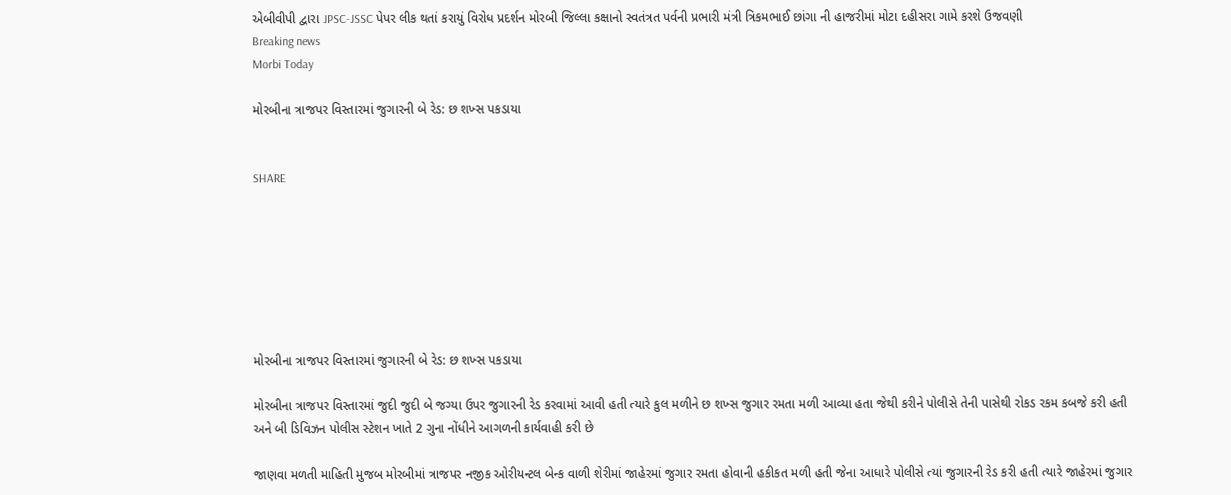એબીવીપી દ્વારા JPSC-JSSC પેપર લીક થતાં કરાયું વિરોધ પ્રદર્શન મોરબી જિલ્લા કક્ષાનો સ્વતંત્રત પર્વની પ્રભારી મંત્રી ત્રિકમભાઈ છાંગા ની હાજરીમાં મોટા દહીસરા ગામે કરશે ઉજવણી
Breaking news
Morbi Today

મોરબીના ત્રાજપર વિસ્તારમાં જુગારની બે રેડ: છ શખ્સ પકડાયા


SHARE







મોરબીના ત્રાજપર વિસ્તારમાં જુગારની બે રેડ: છ શખ્સ પકડાયા

મોરબીના ત્રાજપર વિસ્તારમાં જુદી જુદી બે જગ્યા ઉપર જુગારની રેડ કરવામાં આવી હતી ત્યારે કુલ મળીને છ શખ્સ જુગાર રમતા મળી આવ્યા હતા જેથી કરીને પોલીસે તેની પાસેથી રોકડ રકમ કબજે કરી હતી અને બી ડિવિઝન પોલીસ સ્ટેશન ખાતે 2 ગુના નોંધીને આગળની કાર્યવાહી કરી છે

જાણવા મળતી માહિતી મુજબ મોરબીમાં ત્રાજપર નજીક ઓરીયન્ટલ બેન્ક વાળી શેરીમાં જાહેરમાં જુગાર રમતા હોવાની હકીકત મળી હતી જેના આધારે પોલીસે ત્યાં જુગારની રેડ કરી હતી ત્યારે જાહેરમાં જુગાર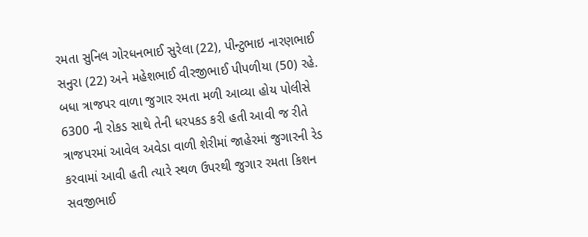રમતા સુનિલ ગોરધનભાઈ સુરેલા (22), પીન્ટુભાઇ નારણભાઈ સનુરા (22) અને મહેશભાઈ વીરજીભાઈ પીપળીયા (50) રહે. બધા ત્રાજપર વાળા જુગાર રમતા મળી આવ્યા હોય પોલીસે 6300 ની રોકડ સાથે તેની ધરપકડ કરી હતી આવી જ રીતે ત્રાજપરમાં આવેલ અવેડા વાળી શેરીમાં જાહેરમાં જુગારની રેડ કરવામાં આવી હતી ત્યારે સ્થળ ઉપરથી જુગાર રમતા કિશન સવજીભાઈ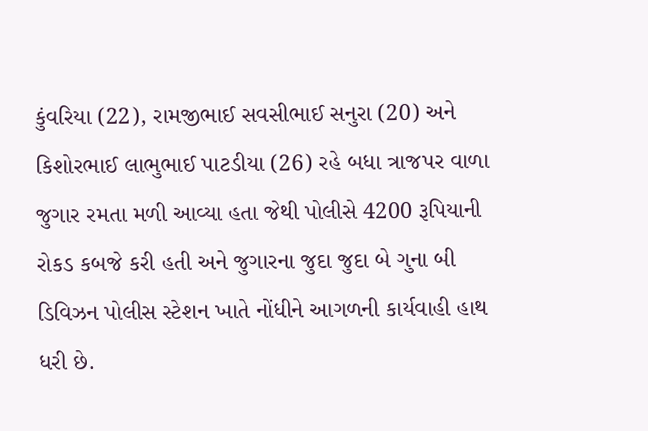કુંવરિયા (22), રામજીભાઈ સવસીભાઈ સનુરા (20) અને કિશોરભાઈ લાભુભાઈ પાટડીયા (26) રહે બધા ત્રાજપર વાળા જુગાર રમતા મળી આવ્યા હતા જેથી પોલીસે 4200 રૂપિયાની રોકડ કબજે કરી હતી અને જુગારના જુદા જુદા બે ગુના બી ડિવિઝન પોલીસ સ્ટેશન ખાતે નોંધીને આગળની કાર્યવાહી હાથ ધરી છે.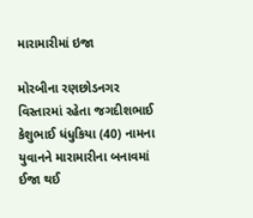મારામારીમાં ઇજા

મોરબીના રણછોડનગર વિસ્તારમાં રહેતા જગદીશભાઈ કેશુભાઈ ધંધુકિયા (40) નામના યુવાનને મારામારીના બનાવમાં ઈજા થઈ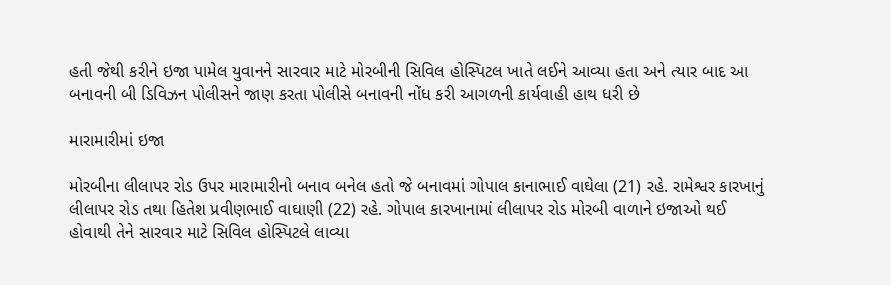હતી જેથી કરીને ઇજા પામેલ યુવાનને સારવાર માટે મોરબીની સિવિલ હોસ્પિટલ ખાતે લઈને આવ્યા હતા અને ત્યાર બાદ આ બનાવની બી ડિવિઝન પોલીસને જાણ કરતા પોલીસે બનાવની નોંધ કરી આગળની કાર્યવાહી હાથ ધરી છે

મારામારીમાં ઇજા

મોરબીના લીલાપર રોડ ઉપર મારામારીનો બનાવ બનેલ હતો જે બનાવમાં ગોપાલ કાનાભાઈ વાઘેલા (21) રહે. રામેશ્વર કારખાનું લીલાપર રોડ તથા હિતેશ પ્રવીણભાઈ વાઘાણી (22) રહે. ગોપાલ કારખાનામાં લીલાપર રોડ મોરબી વાળાને ઇજાઓ થઈ હોવાથી તેને સારવાર માટે સિવિલ હોસ્પિટલે લાવ્યા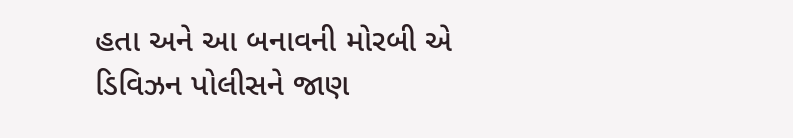હતા અને આ બનાવની મોરબી એ ડિવિઝન પોલીસને જાણ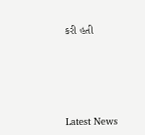કરી હતી






Latest News